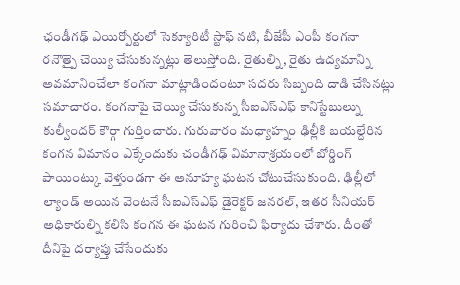ఛండీగఢ్ ఎయిర్పోర్టులో సెక్యూరిటీ స్టాఫ్ నటి, బీజేపీ ఎంపీ కంగనా రనౌత్పై చెయ్యి చేసుకున్నట్లు తెలుస్తోంది. రైతుల్ని, రైతు ఉద్యమాన్ని అవమానించేలా కంగనా మాట్లాడిందంటూ సదరు సిబ్బంది దాడి చేసినట్లు సమాచారం. కంగనాపై చెయ్యి చేసుకున్న సీఐఎస్ఎఫ్ కానిస్టేబుల్ను కుల్వీందర్ కౌర్గా గుర్తించారు. గురువారం మధ్యాహ్నం ఢిల్లీకి బయల్దేరిన కంగన విమానం ఎక్కేందుకు చండీగఢ్ విమానాశ్రయంలో బోర్డింగ్ పాయింట్కు వెళ్తుండగా ఈ అనూహ్య ఘటన చోటుచేసుకుంది. ఢిల్లీలో ల్యాండ్ అయిన వెంటనే సీఐఎస్ఎఫ్ డైరెక్టర్ జనరల్, ఇతర సీనియర్ అధికారుల్ని కలిసి కంగన ఈ ఘటన గురించి ఫిర్యాదు చేశారు. దీంతో దీనిపై దర్యాప్తు చేసేందుకు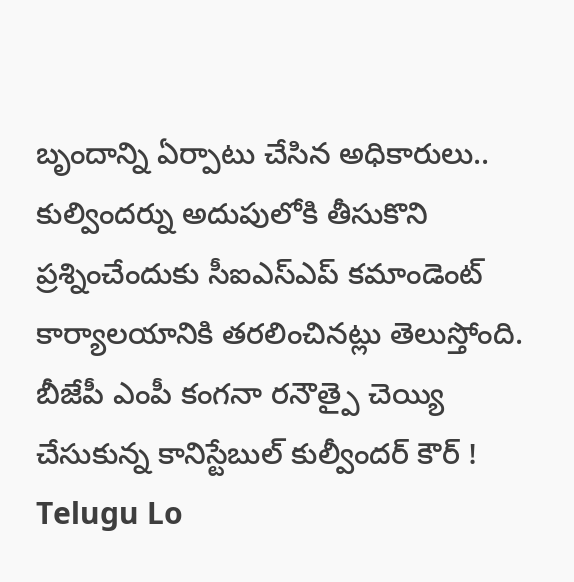బృందాన్ని ఏర్పాటు చేసిన అధికారులు.. కుల్విందర్ను అదుపులోకి తీసుకొని ప్రశ్నించేందుకు సీఐఎస్ఎప్ కమాండెంట్ కార్యాలయానికి తరలించినట్లు తెలుస్తోంది.
బీజేపీ ఎంపీ కంగనా రనౌత్పై చెయ్యి చేసుకున్న కానిస్టేబుల్ కుల్వీందర్ కౌర్ !
Telugu Lo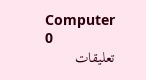Computer
0
تعليقات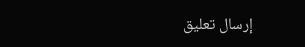إرسال تعليق